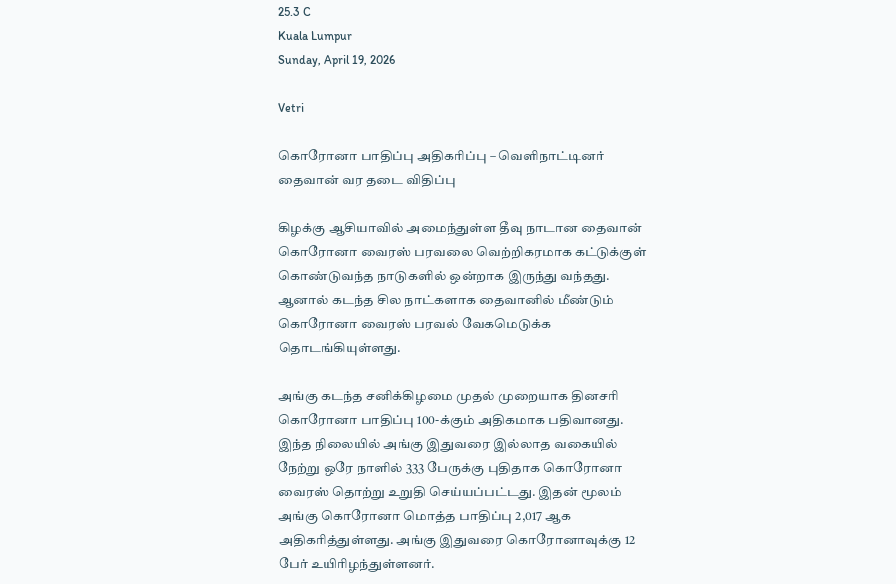25.3 C
Kuala Lumpur
Sunday, April 19, 2026

Vetri

கொரோனா பாதிப்பு அதிகரிப்பு – வெளிநாட்டினர் தைவான் வர தடை விதிப்பு

கிழக்கு ஆசியாவில் அமைந்துள்ள தீவு நாடான தைவான் கொரோனா வைரஸ் பரவலை வெற்றிகரமாக கட்டுக்குள் கொண்டுவந்த நாடுகளில் ஒன்றாக இருந்து வந்தது. ஆனால் கடந்த சில நாட்களாக தைவானில் மீண்டும் கொரோனா வைரஸ் பரவல் வேகமெடுக்க தொடங்கியுள்ளது.

அங்கு கடந்த சனிக்கிழமை முதல் முறையாக தினசரி கொரோனா பாதிப்பு 100-க்கும் அதிகமாக பதிவானது. இந்த நிலையில் அங்கு இதுவரை இல்லாத வகையில் நேற்று ஒரே நாளில் 333 பேருக்கு புதிதாக கொரோனா வைரஸ் தொற்று உறுதி செய்யப்பட்டது. இதன் மூலம் அங்கு கொரோனா மொத்த பாதிப்பு 2,017 ஆக அதிகரித்துள்ளது. அங்கு இதுவரை கொரோனாவுக்கு 12 பேர் உயிரிழந்துள்ளனர்.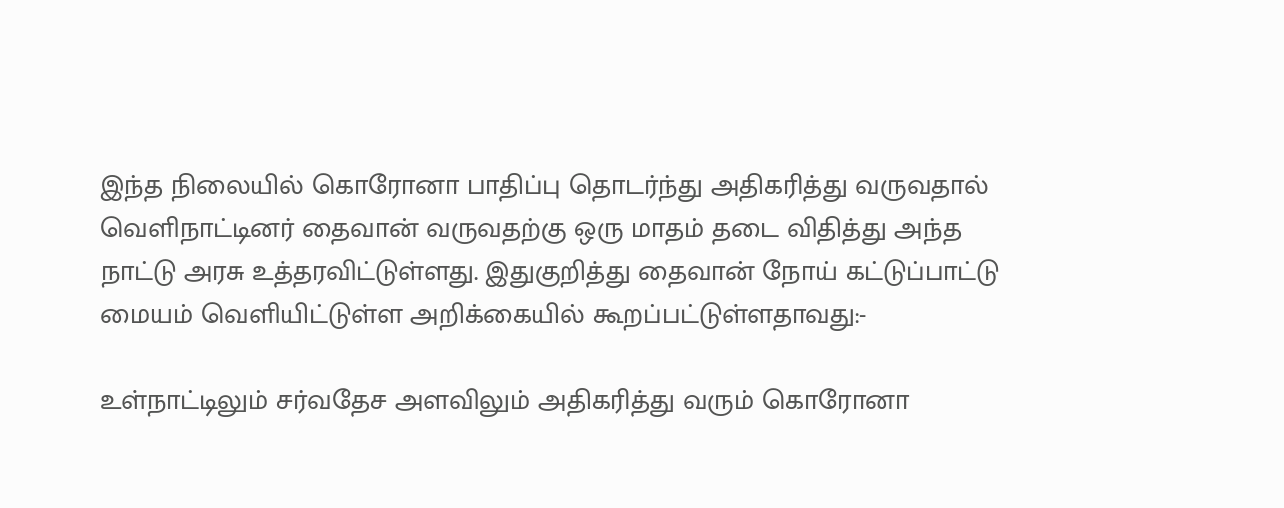இந்த நிலையில் கொரோனா பாதிப்பு தொடர்ந்து அதிகரித்து வருவதால் வெளிநாட்டினர் தைவான் வருவதற்கு ஒரு மாதம் தடை விதித்து அந்த நாட்டு அரசு உத்தரவிட்டுள்ளது. இதுகுறித்து தைவான் நோய் கட்டுப்பாட்டு மையம் வெளியிட்டுள்ள அறிக்கையில் கூறப்பட்டுள்ளதாவது:-

உள்நாட்டிலும் சர்வதேச அளவிலும் அதிகரித்து வரும் கொரோனா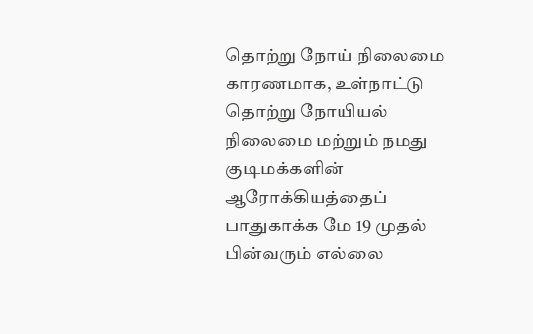தொற்று நோய் நிலைமை காரணமாக, உள்நாட்டு தொற்று நோயியல் நிலைமை மற்றும் நமது குடிமக்களின் ஆரோக்கியத்தைப் பாதுகாக்க மே 19 முதல் பின்வரும் எல்லை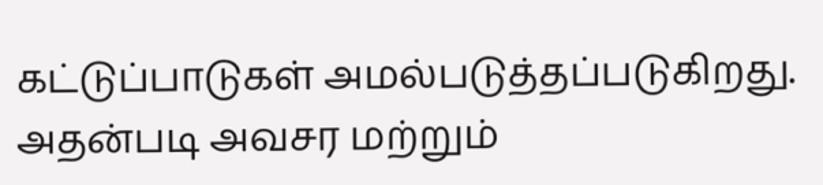கட்டுப்பாடுகள் அமல்படுத்தப்படுகிறது. அதன்படி அவசர மற்றும்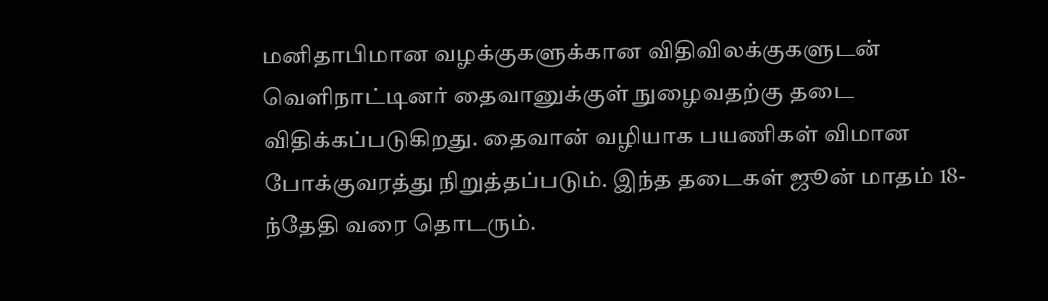மனிதாபிமான வழக்குகளுக்கான விதிவிலக்குகளுடன் வெளிநாட்டினர் தைவானுக்குள் நுழைவதற்கு தடை விதிக்கப்படுகிறது. தைவான் வழியாக பயணிகள் விமான போக்குவரத்து நிறுத்தப்படும். இந்த தடைகள் ஜூன் மாதம் 18-ந்தேதி வரை தொடரும்.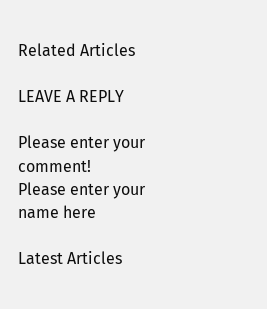Related Articles

LEAVE A REPLY

Please enter your comment!
Please enter your name here

Latest Articles